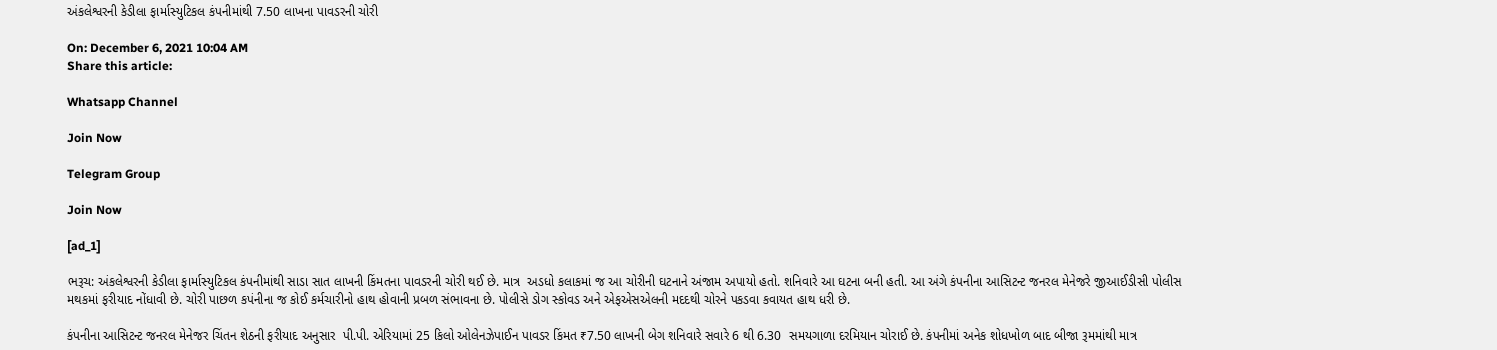અંકલેશ્વરની કેડીલા ફાર્માસ્યુટિકલ કંપનીમાંથી 7.50 લાખના પાવડરની ચોરી

On: December 6, 2021 10:04 AM
Share this article:

Whatsapp Channel

Join Now

Telegram Group

Join Now

[ad_1]

ભરૂચ: અંકલેશ્વરની કેડીલા ફાર્માસ્યુટિકલ કંપનીમાંથી સાડા સાત લાખની કિંમતના પાવડરની ચોરી થઈ છે. માત્ર  અડધો કલાકમાં જ આ ચોરીની ઘટનાને અંજામ અપાયો હતો. શનિવારે આ ઘટના બની હતી. આ અંગે કંપનીના આસિટન્ટ જનરલ મેનેજરે જીઆઈડીસી પોલીસ મથકમાં ફરીયાદ નોંધાવી છે. ચોરી પાછળ કપંનીના જ કોઈ કર્મચારીનો હાથ હોવાની પ્રબળ સંભાવના છે. પોલીસે ડોગ સ્કોવડ અને એફએસએલની મદદથી ચોરને પકડવા કવાયત હાથ ધરી છે.

કંપનીના આસિટન્ટ જનરલ મેનેજર ચિંતન શેઠની ફરીયાદ અનુસાર  પી.પી. એરિયામાં 25 કિલો ઓલેનઝેપાઈન પાવડર કિંમત ₹7.50 લાખની બેગ શનિવારે સવારે 6 થી 6.30  સમયગાળા દરમિયાન ચોરાઈ છે. કંપનીમાં અનેક શોધખોળ બાદ બીજા રૂમમાંથી માત્ર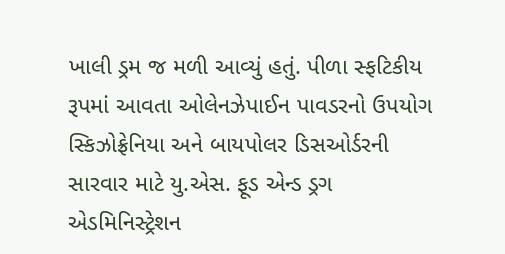ખાલી ડ્રમ જ મળી આવ્યું હતું. પીળા સ્ફટિકીય રૂપમાં આવતા ઓલેનઝેપાઈન પાવડરનો ઉપયોગ સ્કિઝોફ્રેનિયા અને બાયપોલર ડિસઓર્ડરની સારવાર માટે યુ.એસ. ફૂડ એન્ડ ડ્રગ એડમિનિસ્ટ્રેશન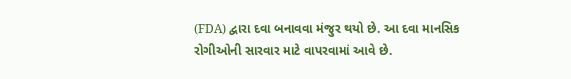(FDA) દ્વારા દવા બનાવવા મંજુર થયો છે. આ દવા માનસિક રોગીઓની સારવાર માટે વાપરવામાં આવે છે.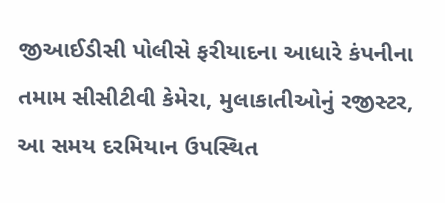જીઆઈડીસી પોલીસે ફરીયાદના આધારે કંપનીના તમામ સીસીટીવી કેમેરા, મુલાકાતીઓનું રજીસ્ટર, આ સમય દરમિયાન ઉપસ્થિત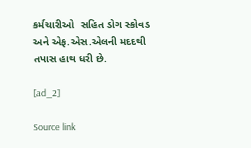કર્મચારીઓ  સહિત ડોગ સ્કોવડ અને એફ.એસ.એલની મદદથી તપાસ હાથ ધરી છે.

[ad_2]

Source link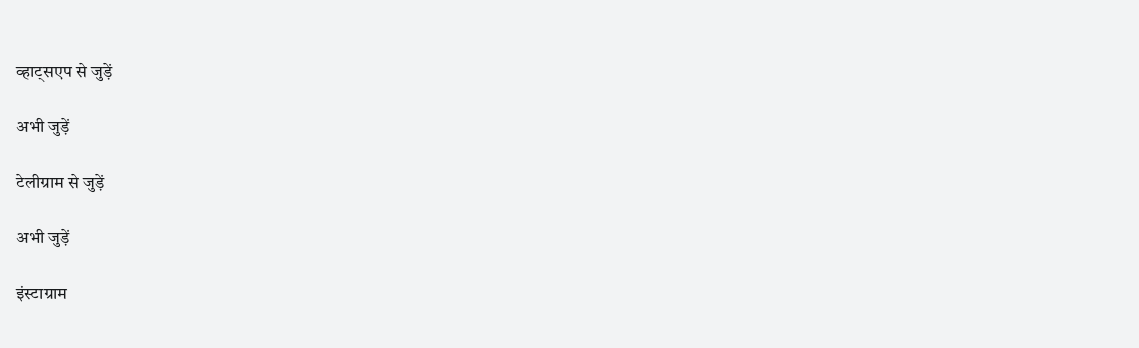व्हाट्सएप से जुड़ें

अभी जुड़ें

टेलीग्राम से जुड़ें

अभी जुड़ें

इंस्टाग्राम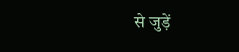से जुड़ें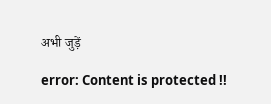अभी जुड़ें

error: Content is protected !!